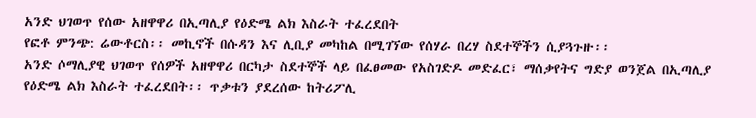አንድ ህገወጥ የሰው አዘዋዋሪ በኢጣሊያ የዕድሜ ልክ እስራት ተፈረደበት
የፎቶ ምንጭ: ሬውቶርስ፡፡ መኪኖች በሱዳን እና ሊቢያ መካከል በሚገኘው የሰሃራ በረሃ ስደተኞችን ሲያጓጉዙ፡፡
አንድ ሶማሊያዊ ህገወጥ የሰዎች አዘዋዋሪ በርካታ ስደተኞች ላይ በፈፀመው የአስገድዶ መድፈር፣ ማሰቃየትና ግድያ ወንጀል በኢጣሊያ የዕድሜ ልክ እስራት ተፈረደበት፡፡ ጥቃቱን ያደረሰው ከትሪፖሊ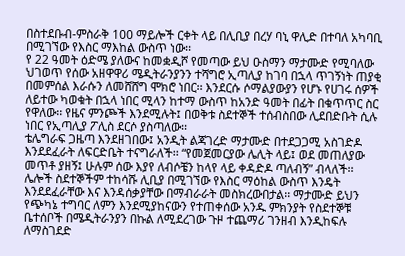በስተደቡብ-ምስራቅ 100 ማይሎች ርቀት ላይ በሊቢያ በረሃ ባኒ ዋሊድ በተባለ አካባቢ በሚገኘው የእስር ማእከል ውስጥ ነው፡፡
የ 22 ዓመት ዕድሜ ያለውና ከመቋዲሾ የመጣው ይህ ዑስማን ማታሙድ የሚባለው ህገወጥ የሰው አዘዋዋሪ ሜዲትራንያንን ተሻግሮ ኢጣሊያ ከገባ በኋላ ጥገኝነት ጠያቂ በመምሰል እራሱን ለመሸሸግ ሞክሮ ነበር፡፡ እንደርሱ ሶማልያውያን የሆኑ የሀገሩ ሰዎች ለይተው ካወቁት በኋላ ነበር ሚላን ከተማ ውስጥ ከአንድ ዓመት በፊት በቁጥጥር ስር የዋለው፡፡ የዜና ምንጮች እንደሚሉት፤ በወቅቱ ስደተኞች ተሰብስበው ሊደበድቡት ሲሉ ነበር የኢጣሊያ ፖሊስ ደርሶ ያስጣለው፡፡
ቴሌግራፍ ጋዜጣ እንደዘገበው፤ አንዲት ልጃገረድ ማታሙድ በተደጋጋሚ አስገድዶ እንደደፈራት ለፍርድቤት ተናግራለች፡፡ “የመጀመርያው ሌሊት ላይ፤ ወደ መጠለያው መጥቶ ያዘኝ፤ ሁሉም ሰው እያየ ለብሶቼን ከላየ ላይ ቀዳድዶ ጣለብኝ” ብላለች፡፡
ሌሎች ስደተኞችም ተከሳሹ ሊቢያ በሚገኘው የእስር ማዕከል ውስጥ እንዴት እንደደፈራቸው እና እንዳሰቃያቸው በማብራራት መስክረውበታል፡፡ ማታሙድ ይህን የጭካኔ ተግባር ለምን እንደሚያከናውን የተጠቀሰው አንዱ ምክንያት የስደተኞቹ ቤተሰቦች በሜዲትራንያን በኩል ለሚደረገው ጉዞ ተጨማሪ ገንዘብ እንዲከፍሉ ለማስገደድ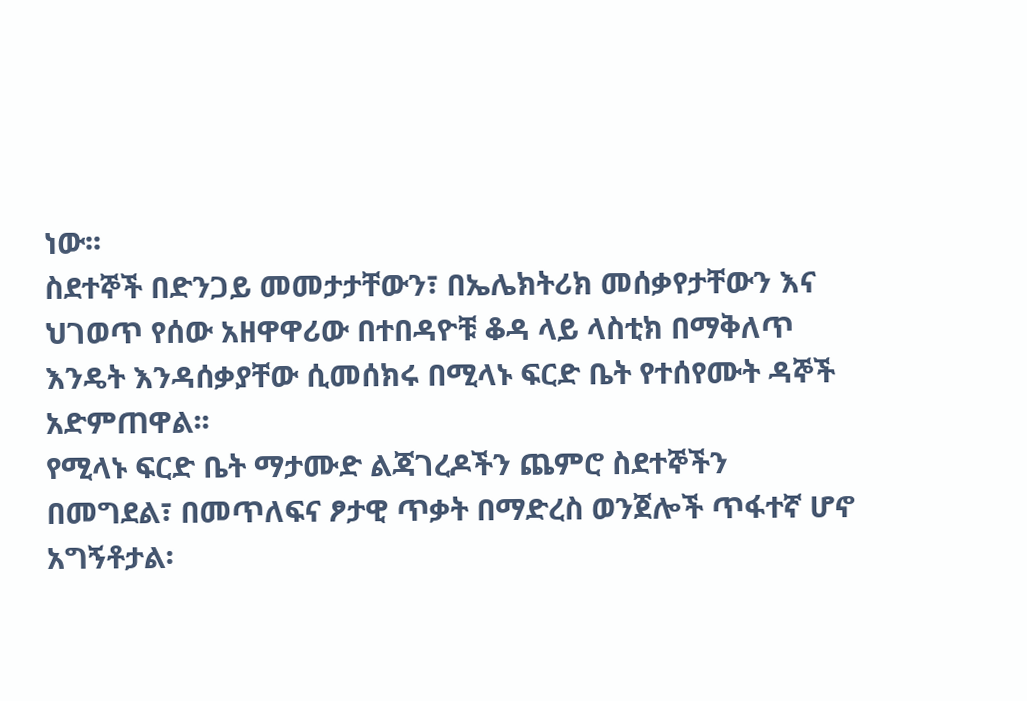ነው፡፡
ስደተኞች በድንጋይ መመታታቸውን፣ በኤሌክትሪክ መሰቃየታቸውን እና ህገወጥ የሰው አዘዋዋሪው በተበዳዮቹ ቆዳ ላይ ላስቲክ በማቅለጥ እንዴት እንዳሰቃያቸው ሲመሰክሩ በሚላኑ ፍርድ ቤት የተሰየሙት ዳኞች አድምጠዋል፡፡
የሚላኑ ፍርድ ቤት ማታሙድ ልጃገረዶችን ጨምሮ ስደተኞችን በመግደል፣ በመጥለፍና ፆታዊ ጥቃት በማድረስ ወንጀሎች ጥፋተኛ ሆኖ አግኝቶታል፡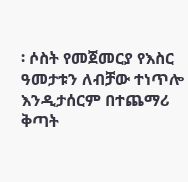፡ ሶስት የመጀመርያ የእስር ዓመታቱን ለብቻው ተነጥሎ እንዲታሰርም በተጨማሪ ቅጣት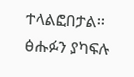ተላልፎበታል፡፡
ፅሑፉን ያካፍሉ